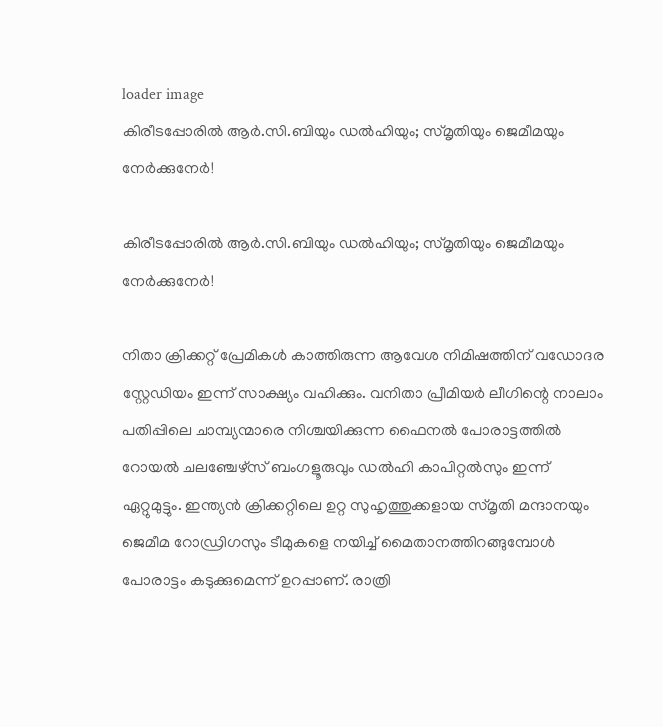loader image
കിരീടപ്പോരിൽ ആർ.സി.ബിയും ഡൽഹിയും; സ്മൃതിയും ജെമീമയും നേർക്കുനേർ!

കിരീടപ്പോരിൽ ആർ.സി.ബിയും ഡൽഹിയും; സ്മൃതിയും ജെമീമയും നേർക്കുനേർ!

നിതാ ക്രിക്കറ്റ് പ്രേമികൾ കാത്തിരുന്ന ആവേശ നിമിഷത്തിന് വഡോദര സ്റ്റേഡിയം ഇന്ന് സാക്ഷ്യം വഹിക്കും. വനിതാ പ്രീമിയർ ലീഗിന്റെ നാലാം പതിപ്പിലെ ചാമ്പ്യന്മാരെ നിശ്ചയിക്കുന്ന ഫൈനൽ പോരാട്ടത്തിൽ റോയൽ ചലഞ്ചേഴ്സ് ബംഗളൂരുവും ഡൽഹി കാപിറ്റൽസും ഇന്ന് ഏറ്റുമുട്ടും. ഇന്ത്യൻ ക്രിക്കറ്റിലെ ഉറ്റ സുഹൃത്തുക്കളായ സ്മൃതി മന്ദാനയും ജെമീമ റോഡ്രിഗസും ടീമുകളെ നയിച്ച് മൈതാനത്തിറങ്ങുമ്പോൾ പോരാട്ടം കടുക്കുമെന്ന് ഉറപ്പാണ്. രാത്രി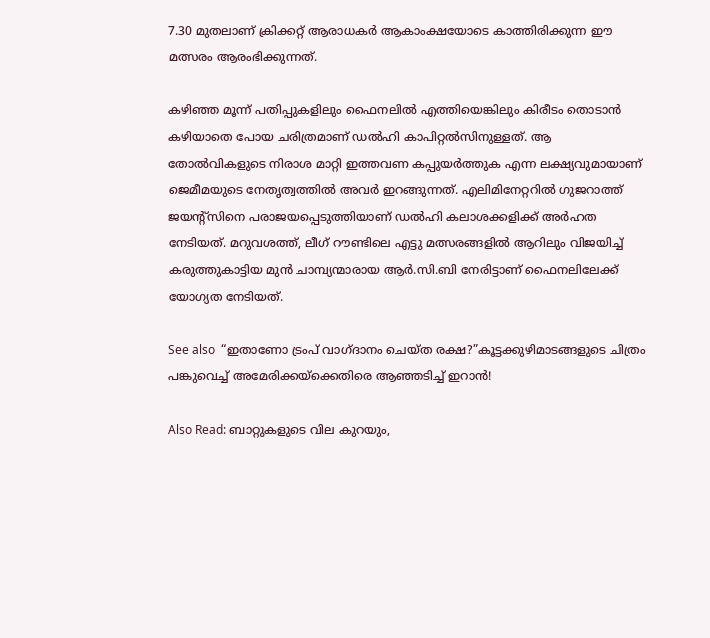7.30 മുതലാണ് ക്രിക്കറ്റ് ആരാധകർ ആകാംക്ഷയോടെ കാത്തിരിക്കുന്ന ഈ മത്സരം ആരംഭിക്കുന്നത്.

കഴിഞ്ഞ മൂന്ന് പതിപ്പുകളിലും ഫൈനലിൽ എത്തിയെങ്കിലും കിരീടം തൊടാൻ കഴിയാതെ പോയ ചരിത്രമാണ് ഡൽഹി കാപിറ്റൽസിനുള്ളത്. ആ തോൽവികളുടെ നിരാശ മാറ്റി ഇത്തവണ കപ്പുയർത്തുക എന്ന ലക്ഷ്യവുമായാണ് ജെമീമയുടെ നേതൃത്വത്തിൽ അവർ ഇറങ്ങുന്നത്. എലിമിനേറ്ററിൽ ഗുജറാത്ത് ജയന്റ്സിനെ പരാജയപ്പെടുത്തിയാണ് ഡൽഹി കലാശക്കളിക്ക് അർഹത നേടിയത്. മറുവശത്ത്, ലീഗ് റൗണ്ടിലെ എട്ടു മത്സരങ്ങളിൽ ആറിലും വിജയിച്ച് കരുത്തുകാട്ടിയ മുൻ ചാമ്പ്യന്മാരായ ആർ.സി.ബി നേരിട്ടാണ് ഫൈനലിലേക്ക് യോഗ്യത നേടിയത്.

See also  “ഇതാണോ ട്രംപ് വാഗ്ദാനം ചെയ്ത രക്ഷ?”കൂട്ടക്കുഴിമാടങ്ങളുടെ ചിത്രം പങ്കുവെച്ച് അമേരിക്കയ്‌ക്കെതിരെ ആഞ്ഞടിച്ച് ഇറാൻ!

Also Read: ബാറ്റുകളുടെ വില കുറയും,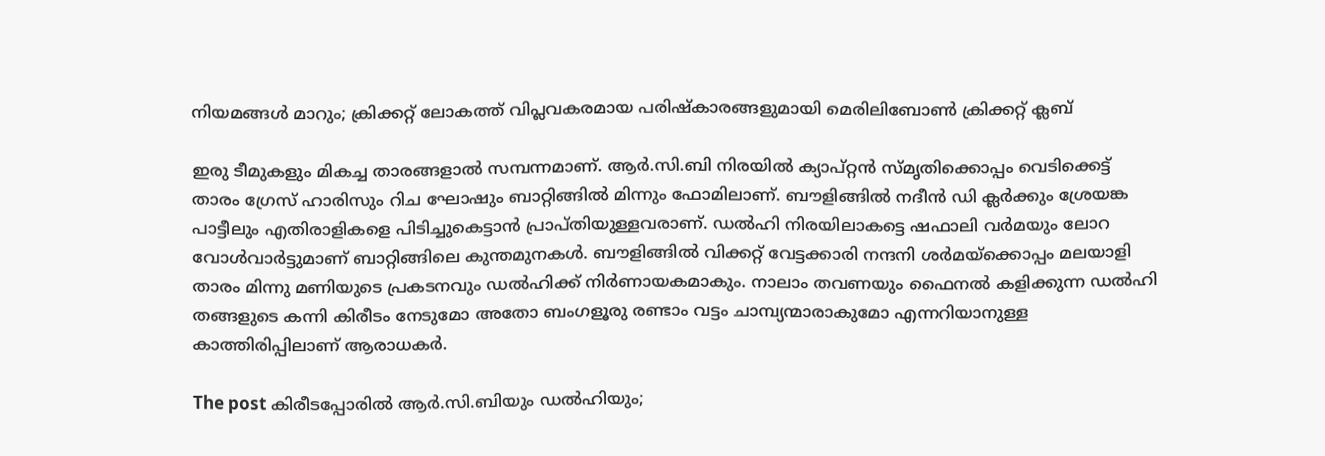നിയമങ്ങൾ മാറും; ക്രിക്കറ്റ് ലോകത്ത് വിപ്ലവകരമായ പരിഷ്കാരങ്ങളുമായി മെരിലിബോൺ ക്രിക്കറ്റ് ക്ലബ്

ഇരു ടീമുകളും മികച്ച താരങ്ങളാൽ സമ്പന്നമാണ്. ആർ.സി.ബി നിരയിൽ ക്യാപ്റ്റൻ സ്മൃതിക്കൊപ്പം വെടിക്കെട്ട് താരം ഗ്രേസ് ഹാരിസും റിച ഘോഷും ബാറ്റിങ്ങിൽ മിന്നും ഫോമിലാണ്. ബൗളിങ്ങിൽ നദീൻ ഡി ക്ലർക്കും ശ്രേയങ്ക പാട്ടീലും എതിരാളികളെ പിടിച്ചുകെട്ടാൻ പ്രാപ്തിയുള്ളവരാണ്. ഡൽഹി നിരയിലാകട്ടെ ഷഫാലി വർമയും ലോറ വോൾവാർട്ടുമാണ് ബാറ്റിങ്ങിലെ കുന്തമുനകൾ. ബൗളിങ്ങിൽ വിക്കറ്റ് വേട്ടക്കാരി നന്ദനി ശർമയ്ക്കൊപ്പം മലയാളി താരം മിന്നു മണിയുടെ പ്രകടനവും ഡൽഹിക്ക് നിർണായകമാകും. നാലാം തവണയും ഫൈനൽ കളിക്കുന്ന ഡൽഹി തങ്ങളുടെ കന്നി കിരീടം നേടുമോ അതോ ബംഗളൂരു രണ്ടാം വട്ടം ചാമ്പ്യന്മാരാകുമോ എന്നറിയാനുള്ള കാത്തിരിപ്പിലാണ് ആരാധകർ.

The post കിരീടപ്പോരിൽ ആർ.സി.ബിയും ഡൽഹിയും;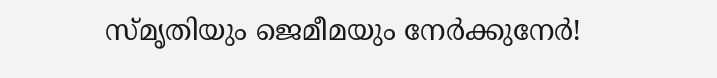സ്മൃതിയും ജെമീമയും നേർക്കുനേർ!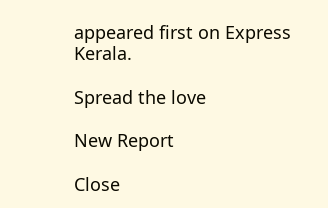appeared first on Express Kerala.

Spread the love

New Report

Close